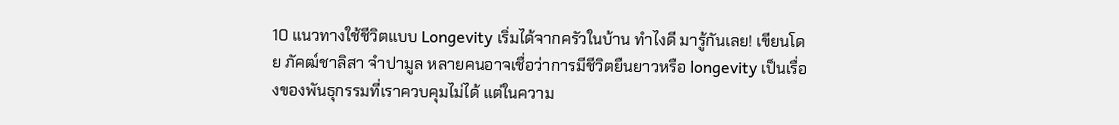10 แนวทางใช้ชีวิตแบบ Longevity เริ่มได้จากครัวในบ้าน ทำไงดี มารู้กันเลย! เขียนโดย ภัคฒ์ชาลิสา จำปามูล หลายคนอาจเชื่อว่าการมีชีวิตยืนยาวหรือ longevity เป็นเรื่องของพันธุกรรมที่เราควบคุมไม่ได้ แต่ในความ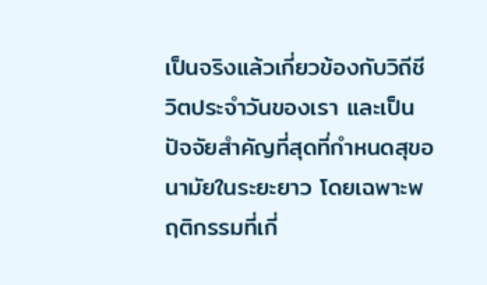เป็นจริงแล้วเกี่ยวข้องกับวิถีชีวิตประจำวันของเรา และเป็นปัจจัยสำคัญที่สุดที่กำหนดสุขอนามัยในระยะยาว โดยเฉพาะพฤติกรรมที่เกี่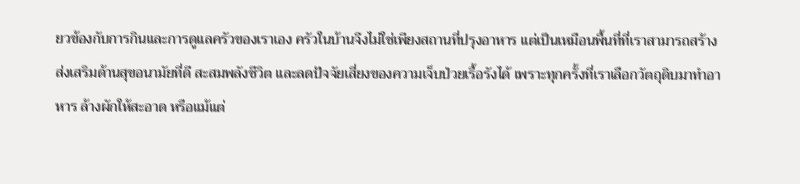ยวข้องกับการกินและการดูแลครัวของเราเอง ครัวในบ้านจึงไม่ใช่เพียงสถานที่ปรุงอาหาร แต่เป็นเหมือนพื้นที่ที่เราสามารถสร้างส่งเสริมด้านสุขอนามัยที่ดี สะสมพลังชีวิต และลดปัจจัยเสี่ยงของความเจ็บป่วยเรื้อรังได้ เพราะทุกครั้งที่เราเลือกวัตถุดิบมาทำอาหาร ล้างผักให้สะอาด หรือแม้แต่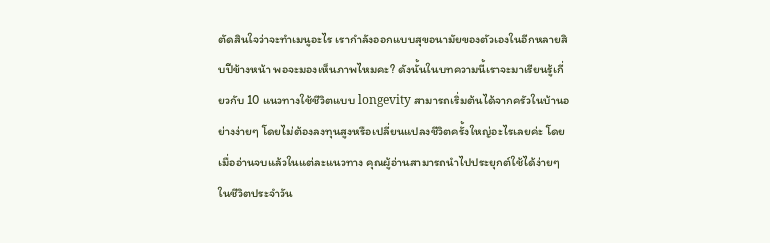ตัดสินใจว่าจะทำเมนูอะไร เรากำลังออกแบบสุขอนามัยของตัวเองในอีกหลายสิบปีข้างหน้า พอจะมองเห็นภาพไหมคะ? ดังนั้นในบทความนี้เราจะมาเรียนรู้เกี่ยวกับ 10 แนวทางใช้ชีวิตแบบ longevity สามารถเริ่มต้นได้จากครัวในบ้านอย่างง่ายๆ โดยไม่ต้องลงทุนสูงหรือเปลี่ยนแปลงชีวิตครั้งใหญ่อะไรเลยค่ะ โดยเมื่ออ่านจบแล้วในแต่ละแนวทาง คุณผู้อ่านสามารถนำไปประยุกต์ใช้ได้ง่ายๆ ในชีวิตประจำวัน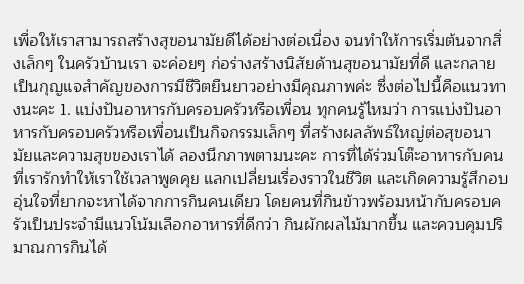เพื่อให้เราสามารถสร้างสุขอนามัยดีได้อย่างต่อเนื่อง จนทำให้การเริ่มต้นจากสิ่งเล็กๆ ในครัวบ้านเรา จะค่อยๆ ก่อร่างสร้างนิสัยด้านสุขอนามัยที่ดี และกลายเป็นกุญแจสำคัญของการมีชีวิตยืนยาวอย่างมีคุณภาพค่ะ ซึ่งต่อไปนี้คือแนวทางนะคะ 1. แบ่งปันอาหารกับครอบครัวหรือเพื่อน ทุกคนรู้ไหมว่า การแบ่งปันอาหารกับครอบครัวหรือเพื่อนเป็นกิจกรรมเล็กๆ ที่สร้างผลลัพธ์ใหญ่ต่อสุขอนามัยและความสุขของเราได้ ลองนึกภาพตามนะคะ การที่ได้ร่วมโต๊ะอาหารกับคนที่เรารักทำให้เราใช้เวลาพูดคุย แลกเปลี่ยนเรื่องราวในชีวิต และเกิดความรู้สึกอบอุ่นใจที่ยากจะหาได้จากการกินคนเดียว โดยคนที่กินข้าวพร้อมหน้ากับครอบครัวเป็นประจำมีแนวโน้มเลือกอาหารที่ดีกว่า กินผักผลไม้มากขึ้น และควบคุมปริมาณการกินได้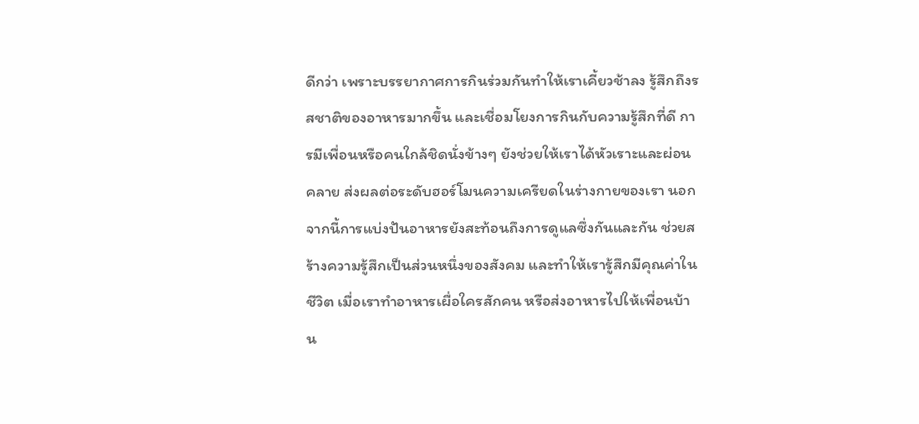ดีกว่า เพราะบรรยากาศการกินร่วมกันทำให้เราเคี้ยวช้าลง รู้สึกถึงรสชาติของอาหารมากขึ้น และเชื่อมโยงการกินกับความรู้สึกที่ดี การมีเพื่อนหรือคนใกล้ชิดนั่งข้างๆ ยังช่วยให้เราได้หัวเราะและผ่อนคลาย ส่งผลต่อระดับฮอร์โมนความเครียดในร่างกายของเรา นอกจากนี้การแบ่งปันอาหารยังสะท้อนถึงการดูแลซึ่งกันและกัน ช่วยสร้างความรู้สึกเป็นส่วนหนึ่งของสังคม และทำให้เรารู้สึกมีคุณค่าในชีวิต เมื่อเราทำอาหารเผื่อใครสักคน หรือส่งอาหารไปให้เพื่อนบ้าน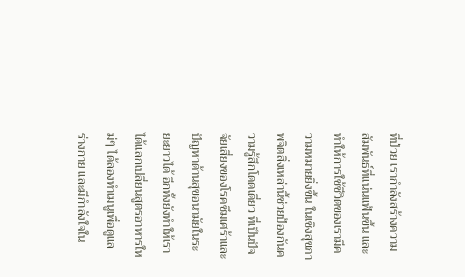ที่ป่วย เรากำลังสร้างความสัมพันธ์ที่แน่นแฟ้นขึ้น และทำให้การใช้ชีวิตของเรามีความหมายยิ่งขึ้น ในเชิงสุขภาพจิตสิ่งเหล่านี้ช่วยป้องกันความรู้สึกโดดเดี่ยว ที่เป็นปัจจัยเสี่ยงของโรคซึมเศร้าและปัญหาด้านสุขอนามัยในระยะยาวได้ อีกทั้งยังทำให้เราได้แลกเปลี่ยนสูตรอาหารใหม่ๆ ได้ลองทำเมนูเพื่อดูแลร่างกาย และมีกำลังใจใน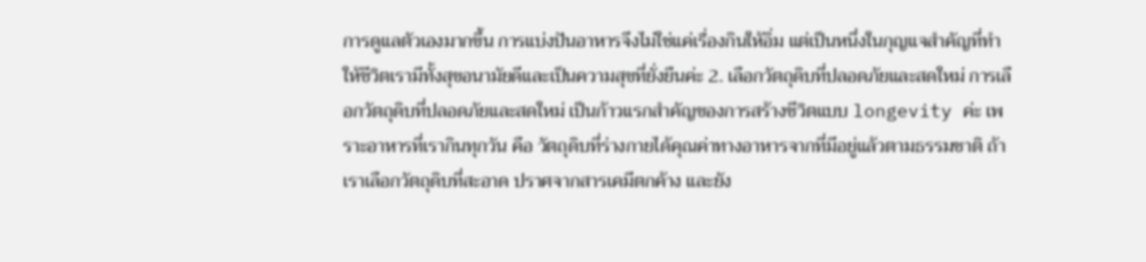การดูแลตัวเองมากขึ้น การแบ่งปันอาหารจึงไม่ใช่แค่เรื่องกินให้อิ่ม แต่เป็นหนึ่งในกุญแจสำคัญที่ทำให้ชีวิตเรามีทั้งสุขอนามัยดีและเป็นความสุขที่ยั่งยืนค่ะ 2. เลือกวัตถุดิบที่ปลอดภัยและสดใหม่ การเลือกวัตถุดิบที่ปลอดภัยและสดใหม่ เป็นก้าวแรกสำคัญของการสร้างชีวิตแบบ longevity ค่ะ เพราะอาหารที่เรากินทุกวัน คือ วัตถุดิบที่ร่างกายได้คุณค่าทางอาหารจากที่มีอยู่แล้วตามธรรมชาติ ถ้าเราเลือกวัตถุดิบที่สะอาด ปราศจากสารเคมีตกค้าง และยัง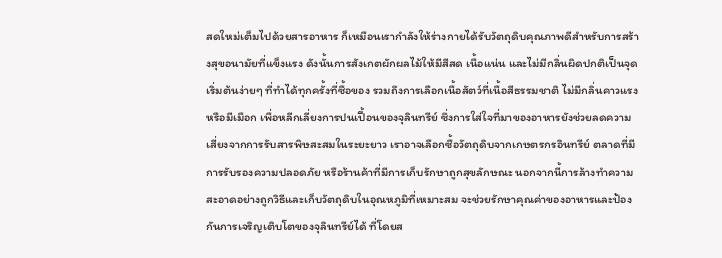สดใหม่เต็มไปด้วยสารอาหาร ก็เหมือนเรากำลังให้ร่างกายได้รับวัตถุดิบคุณภาพดีสำหรับการสร้างสุขอนามัยที่แข็งแรง ดังนั้นการสังเกตผักผลไม้ให้มีสีสด เนื้อแน่น และไม่มีกลิ่นผิดปกติเป็นจุดเริ่มต้นง่ายๆ ที่ทำได้ทุกครั้งที่ซื้อของ รวมถึงการเลือกเนื้อสัตว์ที่เนื้อสีธรรมชาติ ไม่มีกลิ่นคาวแรงหรือมีเมือก เพื่อหลีกเลี่ยงการปนเปื้อนของจุลินทรีย์ ซึ่งการใส่ใจที่มาของอาหารยังช่วยลดความเสี่ยงจากการรับสารพิษสะสมในระยะยาว เราอาจเลือกซื้อวัตถุดิบจากเกษตรกรอินทรีย์ ตลาดที่มีการรับรองความปลอดภัย หรือร้านค้าที่มีการเก็บรักษาถูกสุขลักษณะ นอกจากนี้การล้างทำความสะอาดอย่างถูกวิธีและเก็บวัตถุดิบในอุณหภูมิที่เหมาะสม จะช่วยรักษาคุณค่าของอาหารและป้องกันการเจริญเติบโตของจุลินทรีย์ได้ ที่โดยส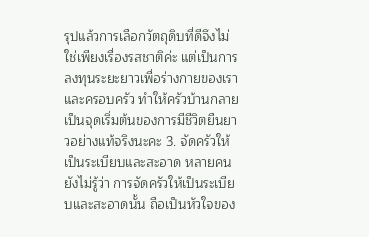รุปแล้วการเลือกวัตถุดิบที่ดีจึงไม่ใช่เพียงเรื่องรสชาติค่ะ แต่เป็นการลงทุนระยะยาวเพื่อร่างกายของเราและครอบครัว ทำให้ครัวบ้านกลายเป็นจุดเริ่มต้นของการมีชีวิตยืนยาวอย่างแท้จริงนะคะ 3. จัดครัวให้เป็นระเบียบและสะอาด หลายคนยังไม่รู้ว่า การจัดครัวให้เป็นระเบียบและสะอาดนั้น ถือเป็นหัวใจของ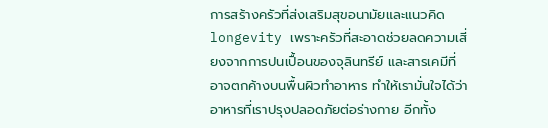การสร้างครัวที่ส่งเสริมสุขอนามัยและแนวคิด longevity เพราะครัวที่สะอาดช่วยลดความเสี่ยงจากการปนเปื้อนของจุลินทรีย์ และสารเคมีที่อาจตกค้างบนพื้นผิวทำอาหาร ทำให้เรามั่นใจได้ว่าอาหารที่เราปรุงปลอดภัยต่อร่างกาย อีกทั้ง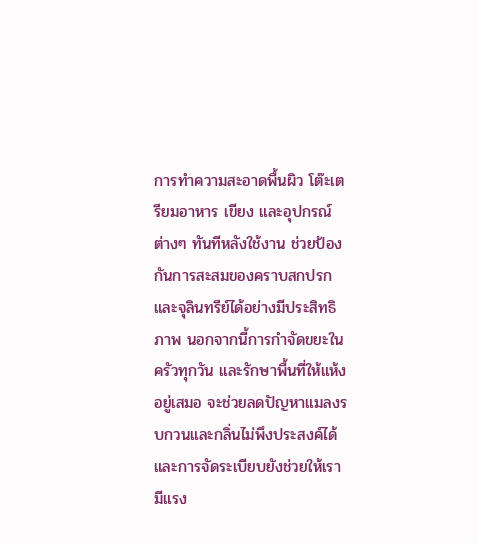การทำความสะอาดพื้นผิว โต๊ะเตรียมอาหาร เขียง และอุปกรณ์ต่างๆ ทันทีหลังใช้งาน ช่วยป้องกันการสะสมของคราบสกปรกและจุลินทรีย์ได้อย่างมีประสิทธิภาพ นอกจากนี้การกำจัดขยะในครัวทุกวัน และรักษาพื้นที่ให้แห้งอยู่เสมอ จะช่วยลดปัญหาแมลงรบกวนและกลิ่นไม่พึงประสงค์ได้ และการจัดระเบียบยังช่วยให้เรามีแรง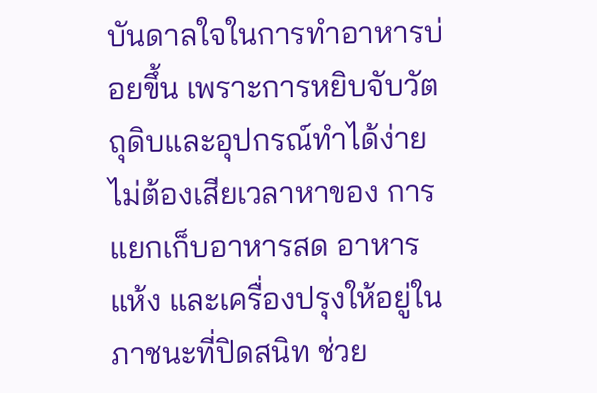บันดาลใจในการทำอาหารบ่อยขึ้น เพราะการหยิบจับวัตถุดิบและอุปกรณ์ทำได้ง่าย ไม่ต้องเสียเวลาหาของ การแยกเก็บอาหารสด อาหารแห้ง และเครื่องปรุงให้อยู่ในภาชนะที่ปิดสนิท ช่วย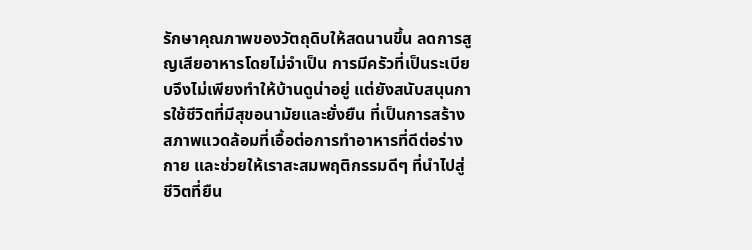รักษาคุณภาพของวัตถุดิบให้สดนานขึ้น ลดการสูญเสียอาหารโดยไม่จำเป็น การมีครัวที่เป็นระเบียบจึงไม่เพียงทำให้บ้านดูน่าอยู่ แต่ยังสนับสนุนการใช้ชีวิตที่มีสุขอนามัยและยั่งยืน ที่เป็นการสร้างสภาพแวดล้อมที่เอื้อต่อการทำอาหารที่ดีต่อร่างกาย และช่วยให้เราสะสมพฤติกรรมดีๆ ที่นำไปสู่ชีวิตที่ยืน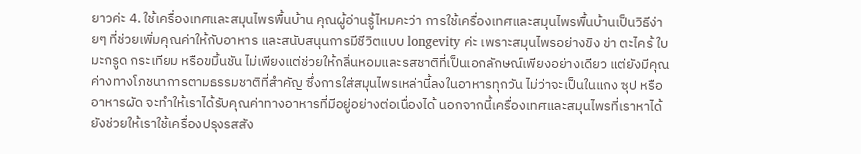ยาวค่ะ 4. ใช้เครื่องเทศและสมุนไพรพื้นบ้าน คุณผู้อ่านรู้ไหมคะว่า การใช้เครื่องเทศและสมุนไพรพื้นบ้านเป็นวิธีง่ายๆ ที่ช่วยเพิ่มคุณค่าให้กับอาหาร และสนับสนุนการมีชีวิตแบบ longevity ค่ะ เพราะสมุนไพรอย่างขิง ข่า ตะไคร้ ใบมะกรูด กระเทียม หรือขมิ้นชัน ไม่เพียงแต่ช่วยให้กลิ่นหอมและรสชาติที่เป็นเอกลักษณ์เพียงอย่างเดียว แต่ยังมีคุณค่างทางโภชนาการตามธรรมชาติที่สำคัญ ซึ่งการใส่สมุนไพรเหล่านี้ลงในอาหารทุกวัน ไม่ว่าจะเป็นในแกง ซุป หรืออาหารผัด จะทำให้เราได้รับคุณค่าทางอาหารที่มีอยู่อย่างต่อเนื่องได้ นอกจากนี้เครื่องเทศและสมุนไพรที่เราหาได้ ยังช่วยให้เราใช้เครื่องปรุงรสสัง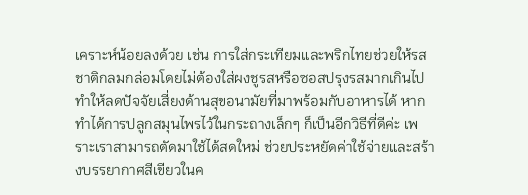เคราะห์น้อยลงด้วย เช่น การใส่กระเทียมและพริกไทยช่วยให้รสชาติกลมกล่อมโดยไม่ต้องใส่ผงชูรสหรือซอสปรุงรสมากเกินไป ทำให้ลดปัจจัยเสี่ยงด้านสุขอนามัยที่มาพร้อมกับอาหารได้ หากทำได้การปลูกสมุนไพรไว้ในกระถางเล็กๆ ก็เป็นอีกวิธีที่ดีค่ะ เพราะเราสามารถตัดมาใช้ได้สดใหม่ ช่วยประหยัดค่าใช้จ่ายและสร้างบรรยากาศสีเขียวในค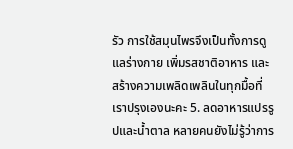รัว การใช้สมุนไพรจึงเป็นทั้งการดูแลร่างกาย เพิ่มรสชาติอาหาร และสร้างความเพลิดเพลินในทุกมื้อที่เราปรุงเองนะคะ 5. ลดอาหารแปรรูปและน้ำตาล หลายคนยังไม่รู้ว่าการ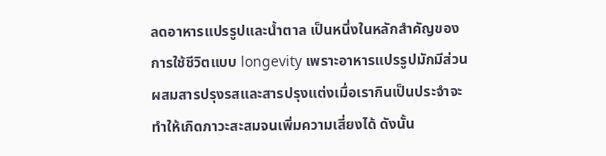ลดอาหารแปรรูปและน้ำตาล เป็นหนึ่งในหลักสำคัญของการใช้ชีวิตแบบ longevity เพราะอาหารแปรรูปมักมีส่วนผสมสารปรุงรสและสารปรุงแต่งเมื่อเรากินเป็นประจำจะทำให้เกิดภาวะสะสมจนเพิ่มความเสี่ยงได้ ดังนั้น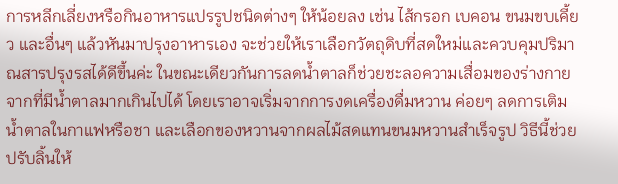การหลีกเลี่ยงหรือกินอาหารแปรรูปชนิดต่างๆ ให้น้อยลง เช่น ไส้กรอก เบคอน ขนมขบเคี้ยว และอื่นๆ แล้วหันมาปรุงอาหารเอง จะช่วยให้เราเลือกวัตถุดิบที่สดใหม่และควบคุมปริมาณสารปรุงรสได้ดีขึ้นค่ะ ในขณะเดียวกันการลดน้ำตาลก็ช่วยชะลอความเสื่อมของร่างกายจากที่มีน้ำตาลมากเกินไปได้ โดยเราอาจเริ่มจากการงดเครื่องดื่มหวาน ค่อยๆ ลดการเติมน้ำตาลในกาแฟหรือชา และเลือกของหวานจากผลไม้สดแทนขนมหวานสำเร็จรูป วิธีนี้ช่วยปรับลิ้นให้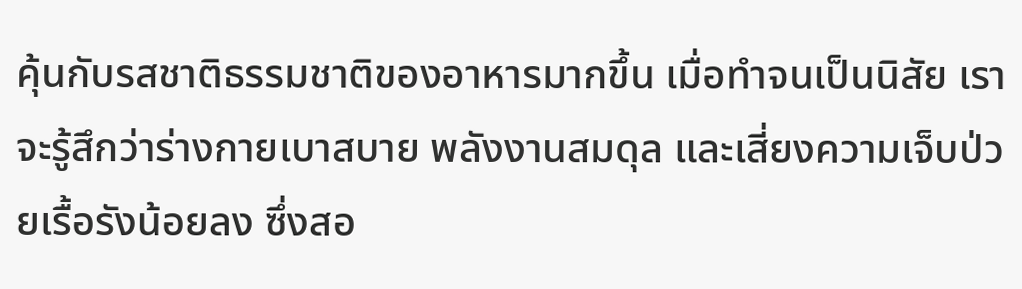คุ้นกับรสชาติธรรมชาติของอาหารมากขึ้น เมื่อทำจนเป็นนิสัย เราจะรู้สึกว่าร่างกายเบาสบาย พลังงานสมดุล และเสี่ยงความเจ็บป่วยเรื้อรังน้อยลง ซึ่งสอ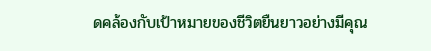ดคล้องกับเป้าหมายของชีวิตยืนยาวอย่างมีคุณ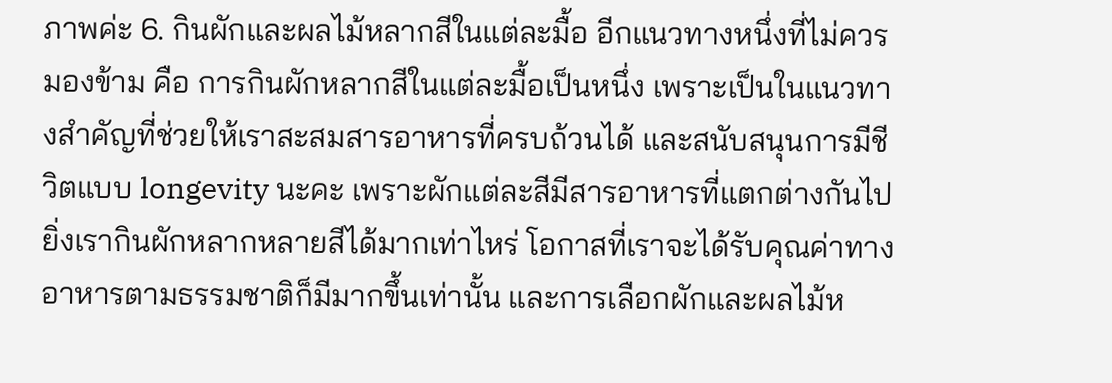ภาพค่ะ 6. กินผักและผลไม้หลากสีในแต่ละมื้อ อีกแนวทางหนึ่งที่ไม่ควรมองข้าม คือ การกินผักหลากสีในแต่ละมื้อเป็นหนึ่ง เพราะเป็นในแนวทางสำคัญที่ช่วยให้เราสะสมสารอาหารที่ครบถ้วนได้ และสนับสนุนการมีชีวิตแบบ longevity นะคะ เพราะผักแต่ละสีมีสารอาหารที่แตกต่างกันไป ยิ่งเรากินผักหลากหลายสีได้มากเท่าไหร่ โอกาสที่เราจะได้รับคุณค่าทางอาหารตามธรรมชาติก็มีมากขึ้นเท่านั้น และการเลือกผักและผลไม้ห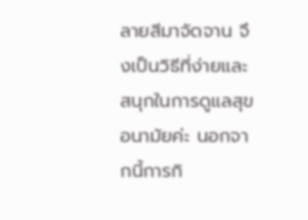ลายสีมาจัดจาน จึงเป็นวิธีที่ง่ายและสนุกในการดูแลสุขอนามัยค่ะ นอกจากนี้การกิ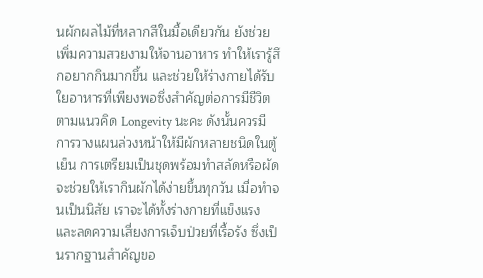นผักผลไม้ที่หลากสีในมื้อเดียวกัน ยังช่วยเพิ่มความสวยงามให้จานอาหาร ทำให้เรารู้สึกอยากกินมากขึ้น และช่วยให้ร่างกายได้รับใยอาหารที่เพียงพอซึ่งสำคัญต่อการมีชีวิตตามแนวคิด Longevity นะคะ ดังนั้นควรมีการวางแผนล่วงหน้าให้มีผักหลายชนิดในตู้เย็น การเตรียมเป็นชุดพร้อมทำสลัดหรือผัด จะช่วยให้เรากินผักได้ง่ายขึ้นทุกวัน เมื่อทำจนเป็นนิสัย เราจะได้ทั้งร่างกายที่แข็งแรงและลดความเสี่ยงการเจ็บป่วยที่เรื้อรัง ซึ่งเป็นรากฐานสำคัญขอ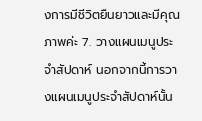งการมีชีวิตยืนยาวและมีคุณภาพค่ะ 7. วางแผนเมนูประจำสัปดาห์ นอกจากนี้การวางแผนเมนูประจำสัปดาห์นั้น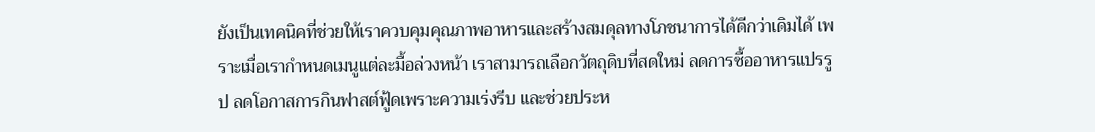ยังเป็นเทคนิคที่ช่วยให้เราควบคุมคุณภาพอาหารและสร้างสมดุลทางโภชนาการได้ดีกว่าเดิมได้ เพราะเมื่อเรากำหนดเมนูแต่ละมื้อล่วงหน้า เราสามารถเลือกวัตถุดิบที่สดใหม่ ลดการซื้ออาหารแปรรูป ลดโอกาสการกินฟาสต์ฟู้ดเพราะความเร่งรีบ และช่วยประห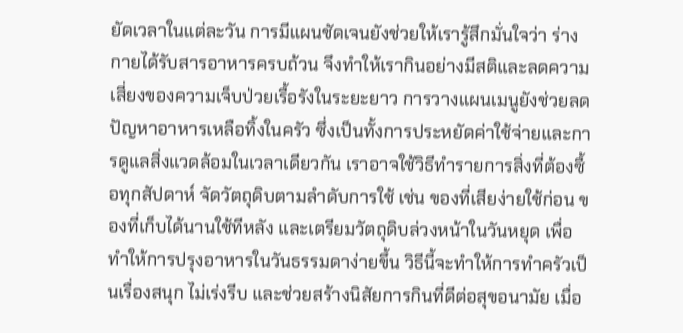ยัดเวลาในแต่ละวัน การมีแผนชัดเจนยังช่วยให้เรารู้สึกมั่นใจว่า ร่างกายได้รับสารอาหารครบถ้วน จึงทำให้เรากินอย่างมีสติและลดความเสี่ยงของความเจ็บป่วยเรื้อรังในระยะยาว การวางแผนเมนูยังช่วยลดปัญหาอาหารเหลือทิ้งในครัว ซึ่งเป็นทั้งการประหยัดค่าใช้จ่ายและการดูแลสิ่งแวดล้อมในเวลาเดียวกัน เราอาจใช้วิธีทำรายการสิ่งที่ต้องซื้อทุกสัปดาห์ จัดวัตถุดิบตามลำดับการใช้ เช่น ของที่เสียง่ายใช้ก่อน ของที่เก็บได้นานใช้ทีหลัง และเตรียมวัตถุดิบล่วงหน้าในวันหยุด เพื่อทำให้การปรุงอาหารในวันธรรมดาง่ายขึ้น วิธีนี้จะทำให้การทำครัวเป็นเรื่องสนุก ไม่เร่งรีบ และช่วยสร้างนิสัยการกินที่ดีต่อสุขอนามัย เมื่อ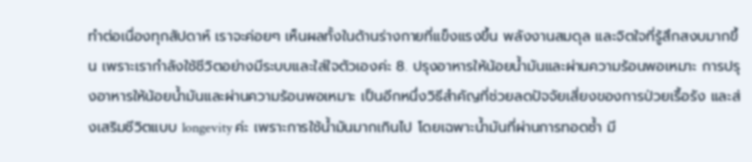ทำต่อเนื่องทุกสัปดาห์ เราจะค่อยๆ เห็นผลทั้งในด้านร่างกายที่แข็งแรงขึ้น พลังงานสมดุล และจิตใจที่รู้สึกสงบมากขึ้น เพราะเรากำลังใช้ชีวิตอย่างมีระบบและใส่ใจตัวเองค่ะ 8. ปรุงอาหารให้น้อยน้ำมันและผ่านความร้อนพอเหมาะ การปรุงอาหารให้น้อยน้ำมันและผ่านความร้อนพอเหมาะ เป็นอีกหนึ่งวิธีสำคัญที่ช่วยลดปัจจัยเสี่ยงของการป่วยเรื้อรัง และส่งเสริมชีวิตแบบ longevity ค่ะ เพราะการใช้น้ำมันมากเกินไป โดยเฉพาะน้ำมันที่ผ่านการทอดซ้ำ มี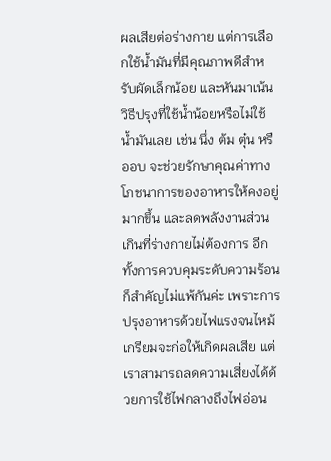ผลเสียต่อร่างกาย แต่การเลือกใช้น้ำมันที่มีคุณภาพดีสำหรับผัดเล็กน้อย และหันมาเน้นวิธีปรุงที่ใช้น้ำน้อยหรือไม่ใช้น้ำมันเลย เช่น นึ่ง ต้ม ตุ๋น หรืออบ จะช่วยรักษาคุณค่าทางโภชนาการของอาหารให้คงอยู่มากขึ้น และลดพลังงานส่วนเกินที่ร่างกายไม่ต้องการ อีกทั้งการควบคุมระดับความร้อนก็สำคัญไม่แพ้กันค่ะ เพราะการปรุงอาหารด้วยไฟแรงจนไหม้เกรียมจะก่อให้เกิดผลเสีย แต่เราสามารถลดความเสี่ยงได้ด้วยการใช้ไฟกลางถึงไฟอ่อน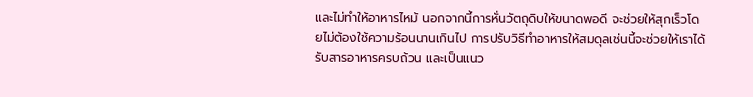และไม่ทำให้อาหารไหม้ นอกจากนี้การหั่นวัตถุดิบให้ขนาดพอดี จะช่วยให้สุกเร็วโดยไม่ต้องใช้ความร้อนนานเกินไป การปรับวิธีทำอาหารให้สมดุลเช่นนี้จะช่วยให้เราได้รับสารอาหารครบถ้วน และเป็นแนว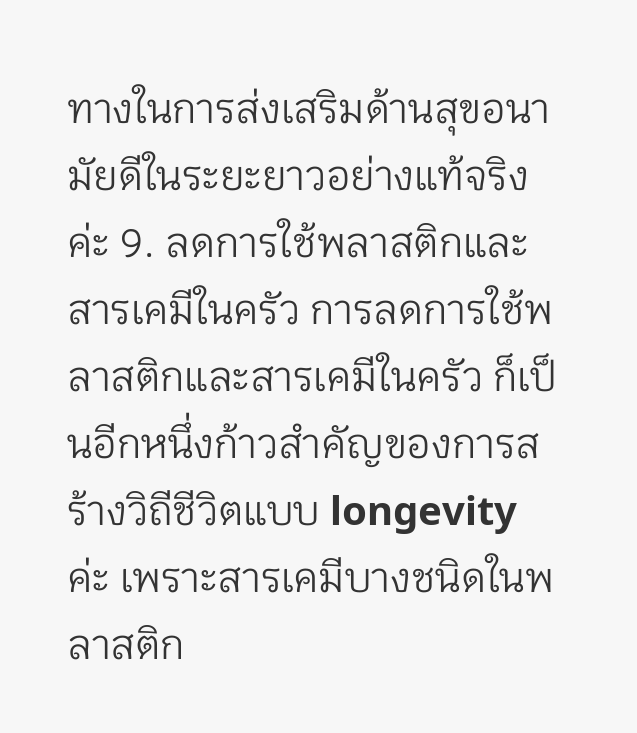ทางในการส่งเสริมด้านสุขอนามัยดีในระยะยาวอย่างแท้จริงค่ะ 9. ลดการใช้พลาสติกและสารเคมีในครัว การลดการใช้พลาสติกและสารเคมีในครัว ก็เป็นอีกหนึ่งก้าวสำคัญของการสร้างวิถีชีวิตแบบ longevity ค่ะ เพราะสารเคมีบางชนิดในพลาสติก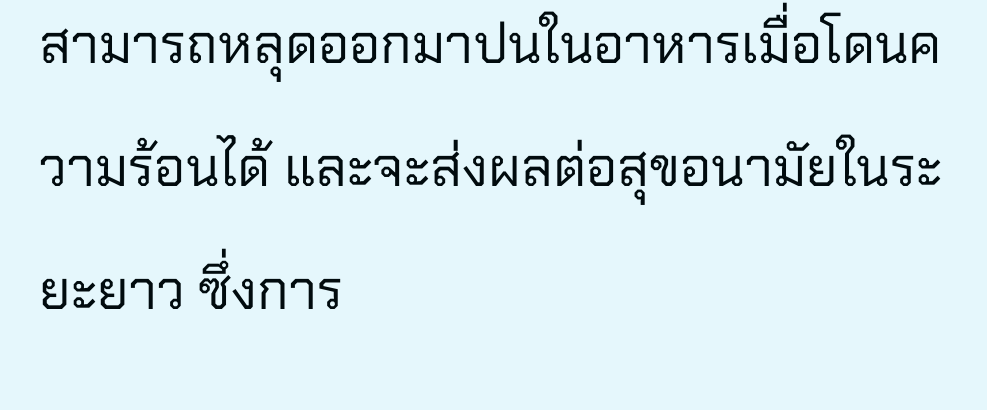สามารถหลุดออกมาปนในอาหารเมื่อโดนความร้อนได้ และจะส่งผลต่อสุขอนามัยในระยะยาว ซึ่งการ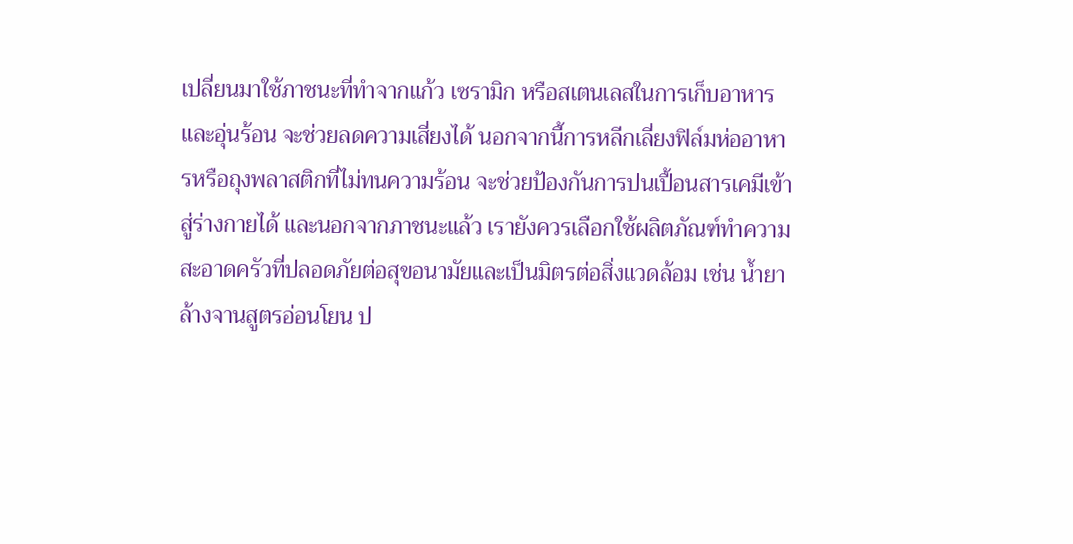เปลี่ยนมาใช้ภาชนะที่ทำจากแก้ว เซรามิก หรือสเตนเลสในการเก็บอาหารและอุ่นร้อน จะช่วยลดความเสี่ยงได้ นอกจากนี้การหลีกเลี่ยงฟิล์มห่ออาหารหรือถุงพลาสติกที่ไม่ทนความร้อน จะช่วยป้องกันการปนเปื้อนสารเคมีเข้าสู่ร่างกายได้ และนอกจากภาชนะแล้ว เรายังควรเลือกใช้ผลิตภัณฑ์ทำความสะอาดครัวที่ปลอดภัยต่อสุขอนามัยและเป็นมิตรต่อสิ่งแวดล้อม เช่น น้ำยาล้างจานสูตรอ่อนโยน ป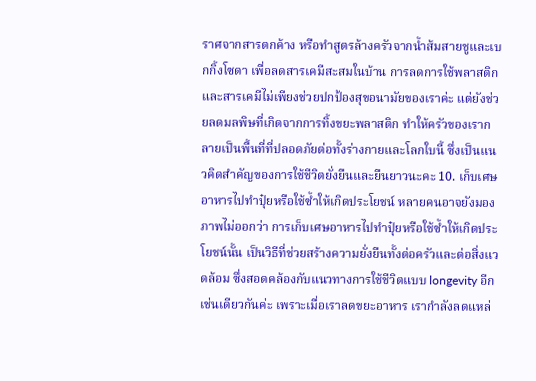ราศจากสารตกค้าง หรือทำสูตรล้างครัวจากน้ำส้มสายชูและเบกกิ้งโซดา เพื่อลดสารเคมีสะสมในบ้าน การลดการใช้พลาสติกและสารเคมีไม่เพียงช่วยปกป้องสุขอนามัยของเราค่ะ แต่ยังช่วยลดมลพิษที่เกิดจากการทิ้งขยะพลาสติก ทำให้ครัวของเรากลายเป็นพื้นที่ที่ปลอดภัยต่อทั้งร่างกายและโลกใบนี้ ซึ่งเป็นแนวคิดสำคัญของการใช้ชีวิตยั่งยืนและยืนยาวนะคะ 10. เก็บเศษอาหารไปทำปุ๋ยหรือใช้ซ้ำให้เกิดประโยชน์ หลายคนอาจยังมองภาพไม่ออกว่า การเก็บเศษอาหารไปทำปุ๋ยหรือใช้ซ้ำให้เกิดประโยชน์นั้น เป็นวิธีที่ช่วยสร้างความยั่งยืนทั้งต่อครัวและต่อสิ่งแวดล้อม ซึ่งสอดคล้องกับแนวทางการใช้ชีวิตแบบ longevity อีกเช่นเดียวกันค่ะ เพราะเมื่อเราลดขยะอาหาร เรากำลังลดแหล่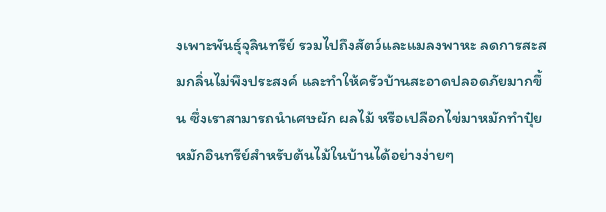งเพาะพันธุ์จุลินทรีย์ รวมไปถึงสัตว์และแมลงพาหะ ลดการสะสมกลิ่นไม่พึงประสงค์ และทำให้ครัวบ้านสะอาดปลอดภัยมากขึ้น ซึ่งเราสามารถนำเศษผัก ผลไม้ หรือเปลือกไข่มาหมักทำปุ๋ยหมักอินทรีย์สำหรับต้นไม้ในบ้านได้อย่างง่ายๆ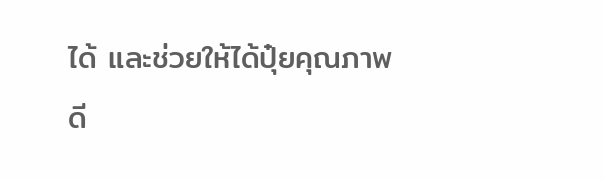ได้ และช่วยให้ได้ปุ๋ยคุณภาพดี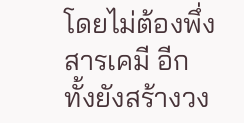โดยไม่ต้องพึ่งสารเคมี อีกทั้งยังสร้างวง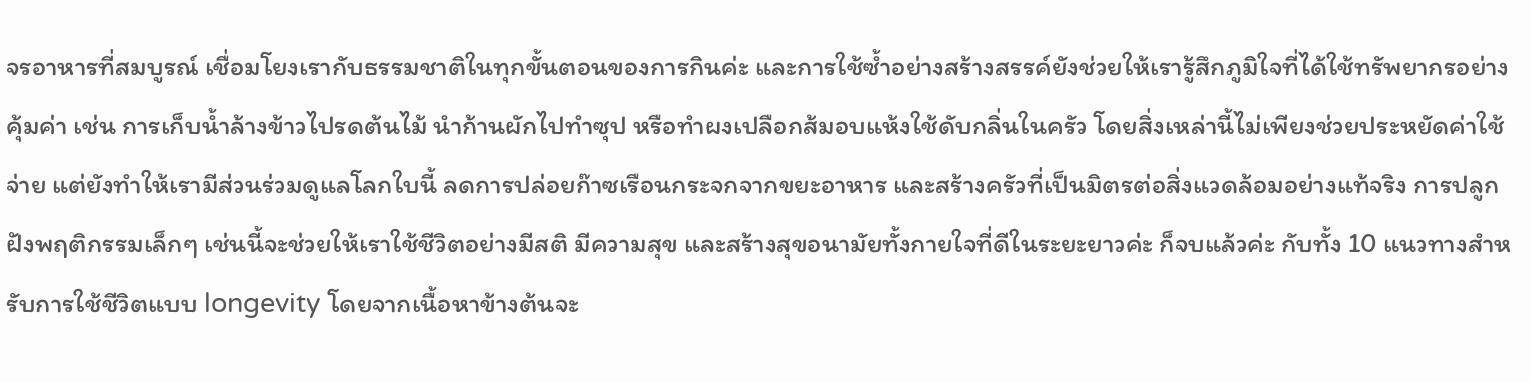จรอาหารที่สมบูรณ์ เชื่อมโยงเรากับธรรมชาติในทุกขั้นตอนของการกินค่ะ และการใช้ซ้ำอย่างสร้างสรรค์ยังช่วยให้เรารู้สึกภูมิใจที่ได้ใช้ทรัพยากรอย่างคุ้มค่า เช่น การเก็บน้ำล้างข้าวไปรดต้นไม้ นำก้านผักไปทำซุป หรือทำผงเปลือกส้มอบแห้งใช้ดับกลิ่นในครัว โดยสิ่งเหล่านี้ไม่เพียงช่วยประหยัดค่าใช้จ่าย แต่ยังทำให้เรามีส่วนร่วมดูแลโลกใบนี้ ลดการปล่อยก๊าซเรือนกระจกจากขยะอาหาร และสร้างครัวที่เป็นมิตรต่อสิ่งแวดล้อมอย่างแท้จริง การปลูกฝังพฤติกรรมเล็กๆ เช่นนี้จะช่วยให้เราใช้ชีวิตอย่างมีสติ มีความสุข และสร้างสุขอนามัยทั้งกายใจที่ดีในระยะยาวค่ะ ก็จบแล้วค่ะ กับทั้ง 10 แนวทางสำหรับการใช้ชีวิตแบบ longevity โดยจากเนื้อหาข้างต้นจะ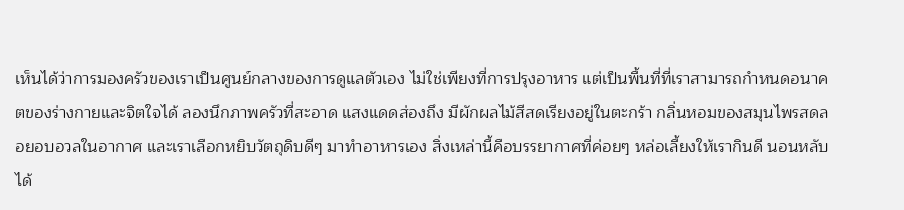เห็นได้ว่าการมองครัวของเราเป็นศูนย์กลางของการดูแลตัวเอง ไม่ใช่เพียงที่การปรุงอาหาร แต่เป็นพื้นที่ที่เราสามารถกำหนดอนาคตของร่างกายและจิตใจได้ ลองนึกภาพครัวที่สะอาด แสงแดดส่องถึง มีผักผลไม้สีสดเรียงอยู่ในตะกร้า กลิ่นหอมของสมุนไพรสดลอยอบอวลในอากาศ และเราเลือกหยิบวัตถุดิบดีๆ มาทำอาหารเอง สิ่งเหล่านี้คือบรรยากาศที่ค่อยๆ หล่อเลี้ยงให้เรากินดี นอนหลับได้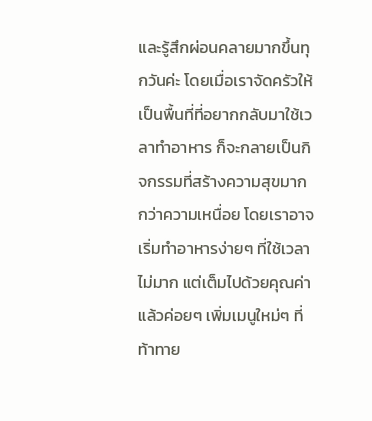และรู้สึกผ่อนคลายมากขึ้นทุกวันค่ะ โดยเมื่อเราจัดครัวให้เป็นพื้นที่ที่อยากกลับมาใช้เวลาทำอาหาร ก็จะกลายเป็นกิจกรรมที่สร้างความสุขมากกว่าความเหนื่อย โดยเราอาจเริ่มทำอาหารง่ายๆ ที่ใช้เวลาไม่มาก แต่เต็มไปด้วยคุณค่า แล้วค่อยๆ เพิ่มเมนูใหม่ๆ ที่ท้าทาย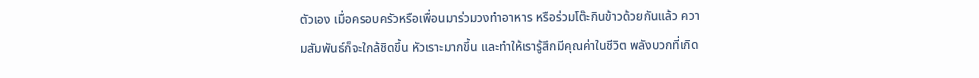ตัวเอง เมื่อครอบครัวหรือเพื่อนมาร่วมวงทำอาหาร หรือร่วมโต๊ะกินข้าวด้วยกันแล้ว ความสัมพันธ์ก็จะใกล้ชิดขึ้น หัวเราะมากขึ้น และทำให้เรารู้สึกมีคุณค่าในชีวิต พลังบวกที่เกิด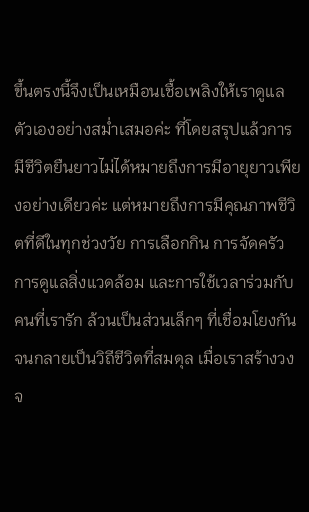ขึ้นตรงนี้จึงเป็นเหมือนเชื้อเพลิงให้เราดูแลตัวเองอย่างสม่ำเสมอค่ะ ที่โดยสรุปแล้วการมีชีวิตยืนยาวไม่ได้หมายถึงการมีอายุยาวเพียงอย่างเดียวค่ะ แต่หมายถึงการมีคุณภาพชีวิตที่ดีในทุกช่วงวัย การเลือกกิน การจัดครัว การดูแลสิ่งแวดล้อม และการใช้เวลาร่วมกับคนที่เรารัก ล้วนเป็นส่วนเล็กๆ ที่เชื่อมโยงกันจนกลายเป็นวิถีชีวิตที่สมดุล เมื่อเราสร้างวงจ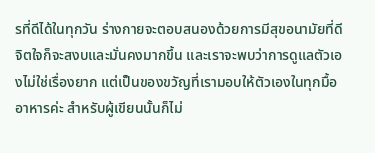รที่ดีได้ในทุกวัน ร่างกายจะตอบสนองด้วยการมีสุขอนามัยที่ดี จิตใจก็จะสงบและมั่นคงมากขึ้น และเราจะพบว่าการดูแลตัวเองไม่ใช่เรื่องยาก แต่เป็นของขวัญที่เรามอบให้ตัวเองในทุกมื้ออาหารค่ะ สำหรับผู้เขียนนั้นก็ไม่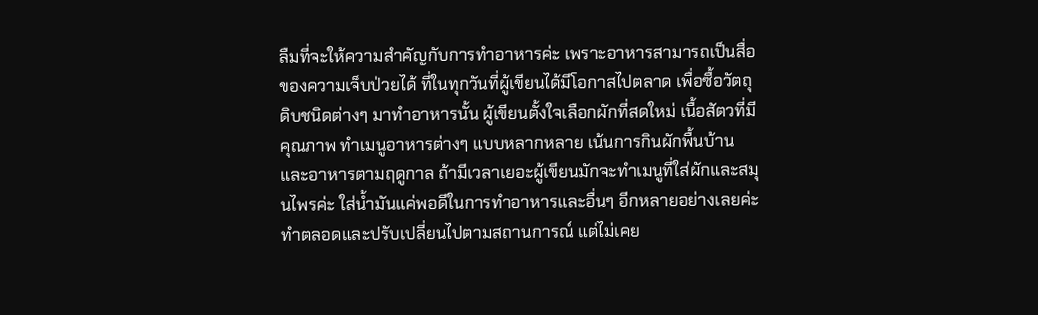ลืมที่จะให้ความสำคัญกับการทำอาหารค่ะ เพราะอาหารสามารถเป็นสื่อของความเจ็บป่วยได้ ที่ในทุกวันที่ผู้เขียนได้มีโอกาสไปตลาด เพื่อซื้อวัตถุดิบชนิดต่างๆ มาทำอาหารนั้น ผู้เขียนตั้งใจเลือกผักที่สดใหม่ เนื้อสัตวที่มีคุณภาพ ทำเมนูอาหารต่างๆ แบบหลากหลาย เน้นการกินผักพื้นบ้านและอาหารตามฤดูกาล ถ้ามีเวลาเยอะผู้เขียนมักจะทำเมนูที่ใส่ผักและสมุนไพรค่ะ ใส่น้ำมันแค่พอดีในการทำอาหารและอื่นๆ อีกหลายอย่างเลยค่ะ ทำตลอดและปรับเปลี่ยนไปตามสถานการณ์ แต่ไม่เคย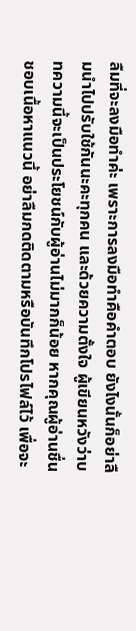ลืมที่จะลงมือทำค่ะ เพราะการลงมือทำคือคำตอบ ยังไงนั้นก็อย่าลืมนำไปปรับใช้กันนะคะทุกคน และด้วยความตั้งใจ ผู้เขียนหวังว่าบทความนี้จะเป็นประโยชน์กับผู้อ่านไม่มากก็น้อย หากคุณผู้อ่านชื่นชอบเนื้อหาแนวนี้ อย่าลืมกดติดตามหรือบันทึกโปรไฟล์ไว้ เพื่อจะ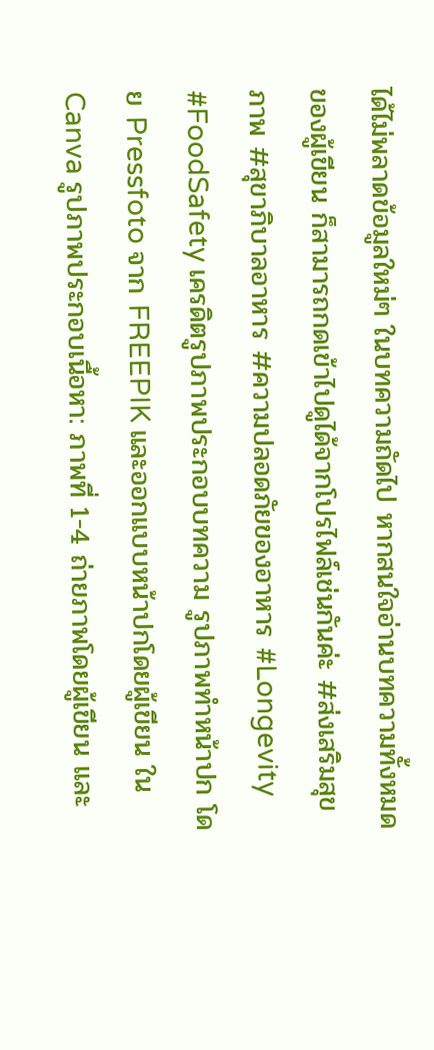ได้ไม่พลาดข้อมูลใหม่ๆ ในบทความถัดไป หากสนใจอ่านบทความทั้งหมดของผู้เขียน ก็สามารถกดเข้าไปดูได้จากโปรไฟล์เช่นกันค่ะ #ส่งเสริมสุขภาพ #สุขาภิบาลอาหาร #ความปลอดภัยของอาหาร #Longevity #FoodSafety เครดิตรูปภาพประกอบบทความ รูปภาพทำหน้าปก โดย Pressfoto จาก FREEPIK และออกแบบหน้าปกโดยผู้เขียน ใน Canva รูปภาพประกอบเนื้อหา: ภาพที่ 1-4 ถ่ายภาพโดยผู้เขียน และ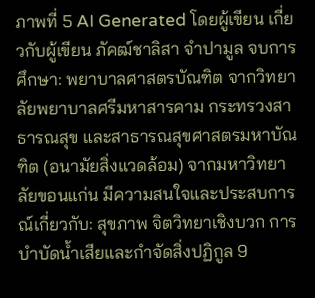ภาพที่ 5 AI Generated โดยผู้เขียน เกี่ยวกับผู้เขียน ภัคฒ์ชาลิสา จำปามูล จบการศึกษา: พยาบาลศาสตรบัณฑิต จากวิทยาลัยพยาบาลศรีมหาสารคาม กระทรวงสาธารณสุข และสาธารณสุขศาสตรมหาบัณฑิต (อนามัยสิ่งแวดล้อม) จากมหาวิทยาลัยขอนแก่น มีความสนใจและประสบการณ์เกี่ยวกับ: สุขภาพ จิตวิทยาเชิงบวก การบำบัดน้ำเสียและกำจัดสิ่งปฏิกูล 9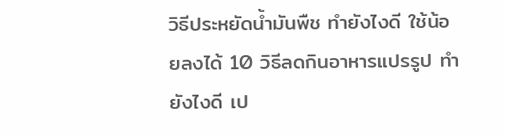วิธีประหยัดน้ำมันพืช ทำยังไงดี ใช้น้อยลงได้ 10 วิธีลดกินอาหารแปรรูป ทำยังไงดี เป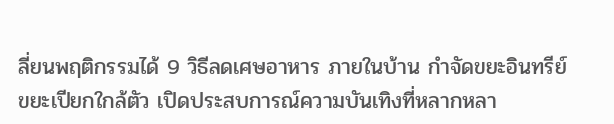ลี่ยนพฤติกรรมได้ 9 วิธีลดเศษอาหาร ภายในบ้าน กำจัดขยะอินทรีย์ ขยะเปียกใกล้ตัว เปิดประสบการณ์ความบันเทิงที่หลากหลา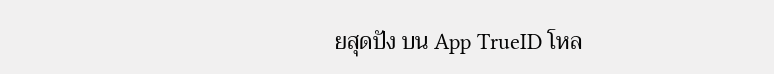ยสุดปัง บน App TrueID โหล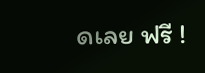ดเลย ฟรี !